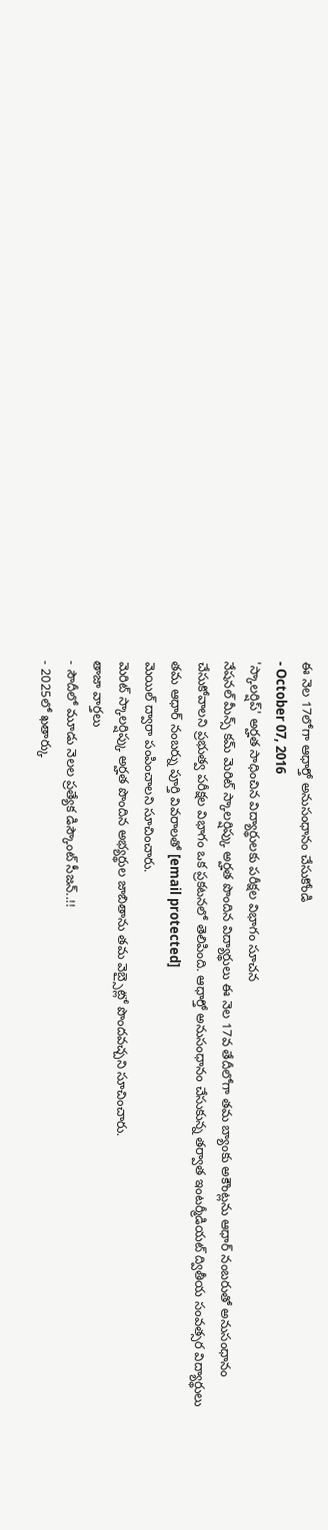ఈ నెల 17లోగా ఆధార్తో అనుసంధానం చేసుకోండి
- October 07, 2016
'స్కాలర్షిప్' అర్హత సాధించిన విద్యార్థులకు పరీక్షల విభాగం సూచన
నేషనల్ మీన్స్ కమ్ మెరిట్ స్కాలర్షిప్కు అర్హత పొందిన విద్యార్థులు ఈ నెల 17వ తేదీలోగా తమ బ్యాంకు అకౌంట్లను ఆధార్ నంబరుతో అనుసంధానం చేసుకోవాలని ప్రభుత్వ పరీక్షల విభాగం ఒక ప్రకటనలో తెలిపింది. ఆధార్తో అనుసంధానం చేసుకున్న తర్వాత ఇంటర్మీడియట్ ద్వితీయ సంవత్సర విద్యార్థులు తమ ఆధార్ నంబర్ను పూర్తి వివరాలతో [email protected]
మెయిల్ ద్వారా పంపించాలని సూచించారు.
మెరిట్ స్కాలర్షిప్కు అర్హత పొందిన అభ్యర్థుల జాబితాను తమ వెబ్సైట్లో పొందవచ్చని సూచించారు.
తాజా వార్తలు
- సౌదీలో మూడు నెలల ప్రత్యేక డిస్కౌంట్ సీజన్..!!
- 2025లో ఖతార్కు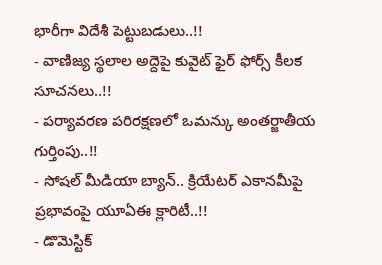భారీగా విదేశీ పెట్టుబడులు..!!
- వాణిజ్య స్థలాల అద్దెపై కువైట్ ఫైర్ ఫోర్స్ కీలక సూచనలు..!!
- పర్యావరణ పరిరక్షణలో ఒమన్కు అంతర్జాతీయ గుర్తింపు..!!
- సోషల్ మీడియా బ్యాన్.. క్రియేటర్ ఎకానమీపై ప్రభావంపై యూఏఈ క్లారిటీ..!!
- డొమెస్టిక్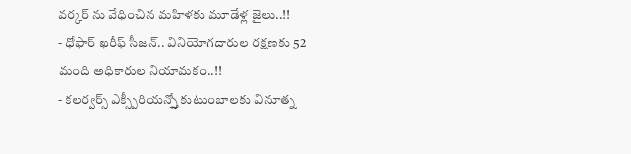వర్కర్ ను వేధించిన మహిళకు మూడేళ్ల జైలు..!!
- ధోఫార్ ఖరీఫ్ సీజన్.. వినియోగదారుల రక్షణకు 52 మంది అధికారుల నియామకం..!!
- కలర్వర్స్ ఎక్స్పీరియన్స్తో కుటుంబాలకు వినూత్న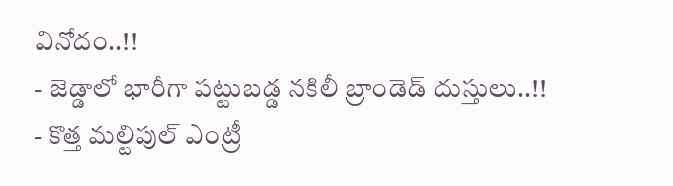వినోదం..!!
- జెడ్డాలో భారీగా పట్టుబడ్డ నకిలీ బ్రాండెడ్ దుస్తులు..!!
- కొత్త మల్టిపుల్ ఎంట్రీ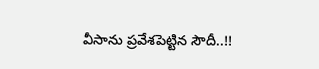వీసాను ప్రవేశపెట్టిన సౌదీ..!!